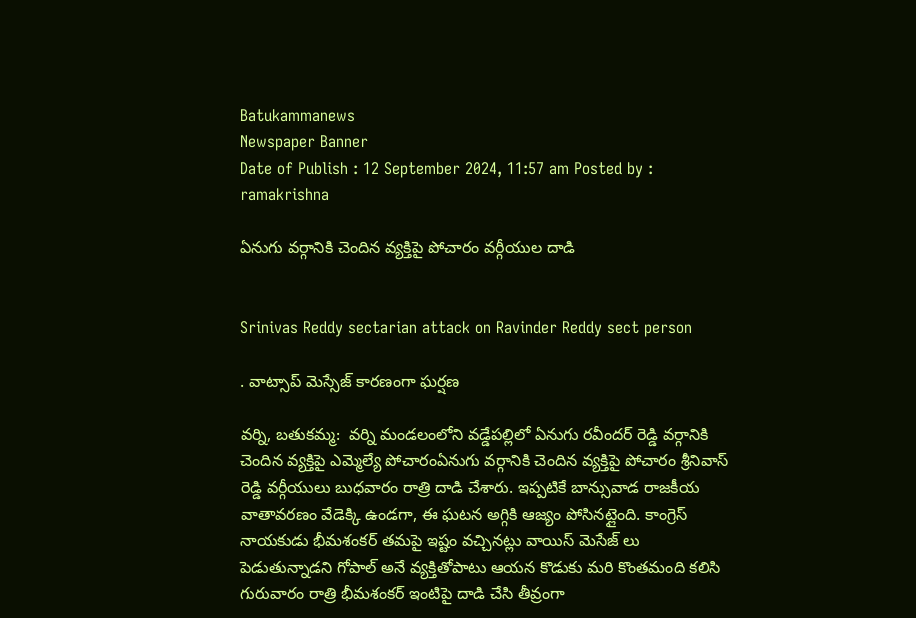Batukammanews
Newspaper Banner
Date of Publish : 12 September 2024, 11:57 am Posted by : ramakrishna

ఏనుగు వర్గానికి చెందిన వ్యక్తిపై పోచారం వర్గీయుల దాడి


Srinivas Reddy sectarian attack on Ravinder Reddy sect person

. వాట్సాప్ మెస్సేజ్ కారణంగా ఘర్షణ

వర్ని, బతుకమ్మ:  వర్ని మండలంలోని వడ్డేపల్లిలో ఏనుగు రవీందర్ రెడ్డి వర్గానికి చెందిన వ్యక్తిపై ఎమ్మెల్యే పోచారంఏనుగు వర్గానికి చెందిన వ్యక్తిపై పోచారం శ్రీనివాస్ రెడ్డి వర్గీయులు బుధవారం రాత్రి దాడి చేశారు. ఇప్పటికే బాన్సువాడ రాజకీయ వాతావరణం వేడెక్కి ఉండగా, ఈ ఘటన అగ్గికి ఆజ్యం పోసినట్లైంది. కాంగ్రెస్ నాయకుడు భీమశంకర్ తమపై ఇష్టం వచ్చినట్లు వాయిస్ మెసేజ్ లు పెడుతున్నాడని గోపాల్ అనే వ్యక్తితోపాటు ఆయన కొడుకు మరి కొంతమంది కలిసి గురువారం రాత్రి భీమశంకర్ ఇంటిపై దాడి చేసి తీవ్రంగా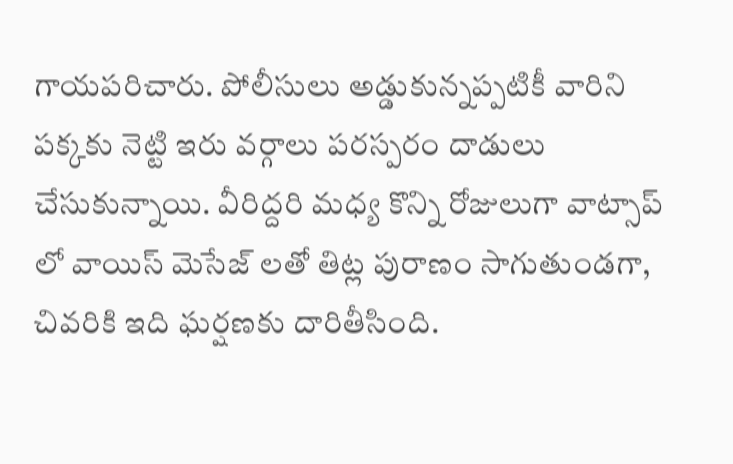గాయపరిచారు. పోలీసులు అడ్డుకున్నప్పటికీ వారిని పక్కకు నెట్టి ఇరు వర్గాలు పరస్పరం దాడులు చేసుకున్నాయి. వీరిద్దరి మధ్య కొన్ని రోజులుగా వాట్సాప్ లో వాయిస్ మెసేజ్ లతో తిట్ల పురాణం సాగుతుండగా, చివరికి ఇది ఘర్షణకు దారితీసింది.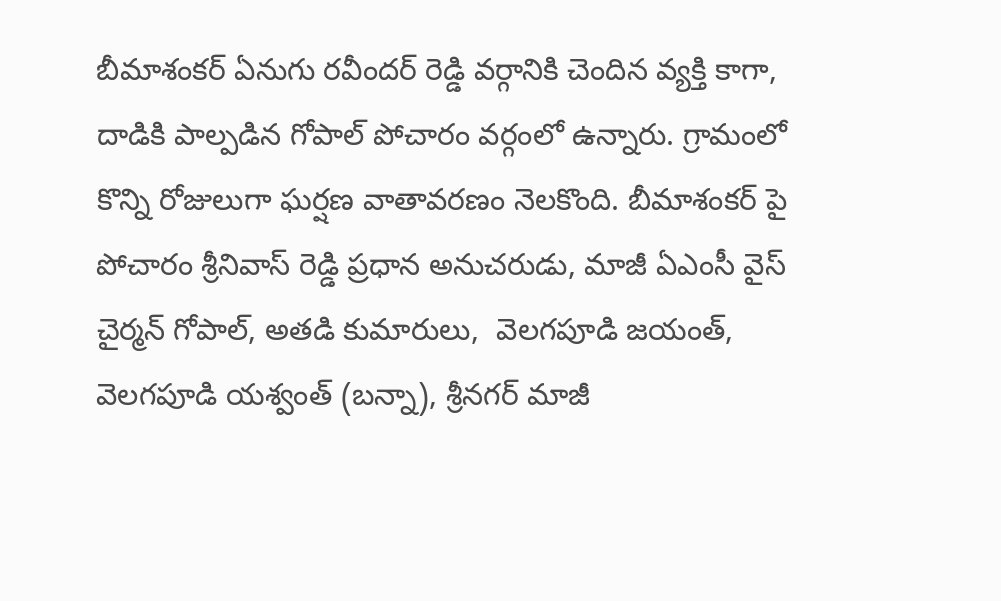బీమాశంకర్ ఏనుగు రవీందర్ రెడ్డి వర్గానికి చెందిన వ్యక్తి కాగా, దాడికి పాల్పడిన గోపాల్ పోచారం వర్గంలో ఉన్నారు. గ్రామంలో కొన్ని రోజులుగా ఘర్షణ వాతావరణం నెలకొంది. బీమాశంకర్ పై పోచారం శ్రీనివాస్ రెడ్డి ప్రధాన అనుచరుడు, మాజీ ఏఎంసీ వైస్ చైర్మన్ గోపాల్, అతడి కుమారులు,  వెలగపూడి జయంత్,  వెలగపూడి యశ్వంత్ (బన్నా), శ్రీనగర్ మాజీ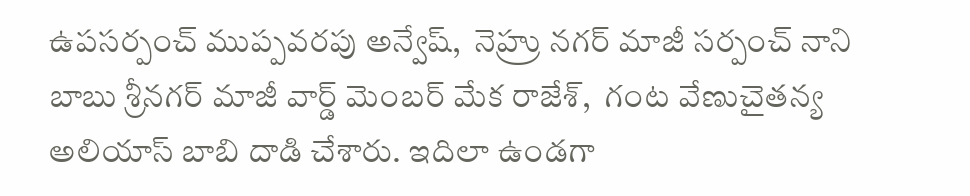ఉపసర్పంచ్ ముప్పవరపు అన్వేష్,  నెహ్రు నగర్ మాజీ సర్పంచ్ నాని బాబు శ్రీనగర్ మాజీ వార్డ్ మెంబర్ మేక రాజేశ్,  గంట వేణుచైతన్య అలియాస్ బాబి దాడి చేశారు. ఇదిలా ఉండగా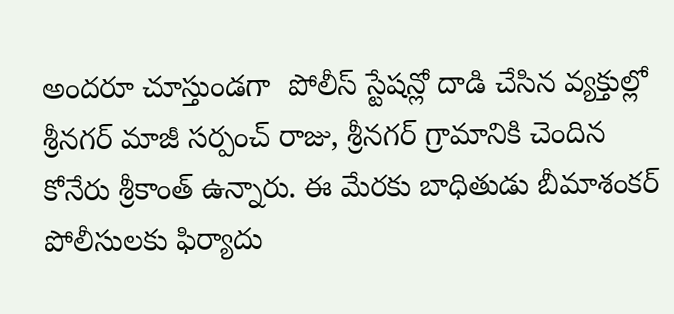అందరూ చూస్తుండగా  పోలీస్ స్టేషన్లో దాడి చేసిన వ్యక్తుల్లో శ్రీనగర్ మాజీ సర్పంచ్ రాజు, శ్రీనగర్ గ్రామానికి చెందిన కోనేరు శ్రీకాంత్ ఉన్నారు. ఈ మేరకు బాధితుడు బీమాశంకర్ పోలీసులకు ఫిర్యాదు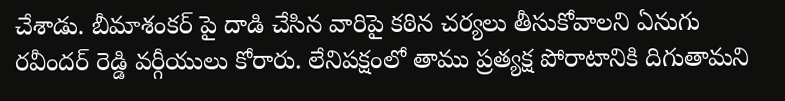చేశాడు. బీమాశంకర్ పై దాడి చేసిన వారిపై కఠిన చర్యలు తీసుకోవాలని ఏనుగు రవీందర్ రెడ్డి వర్గీయులు కోరారు. లేనిపక్షంలో తాము ప్రత్యక్ష పోరాటానికి దిగుతామని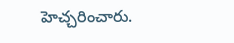హెచ్చరించారు.